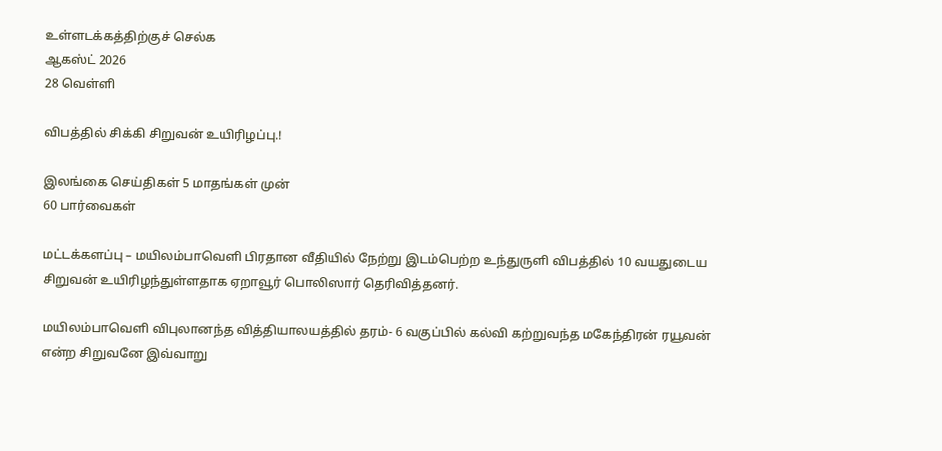உள்ளடக்கத்திற்குச் செல்க
ஆகஸ்ட் 2026
28 வெள்ளி

விபத்தில் சிக்கி சிறுவன் உயிரிழப்பு.!

இலங்கை செய்திகள் 5 மாதங்கள் முன்
60 பார்வைகள்

மட்டக்களப்பு – மயிலம்பாவெளி பிரதான வீதியில் நேற்று இடம்பெற்ற உந்துருளி விபத்தில் 10 வயதுடைய சிறுவன் உயிரிழந்துள்ளதாக ஏறாவூர் பொலிஸார் தெரிவித்தனர்.

மயிலம்பாவெளி விபுலானந்த வித்தியாலயத்தில் தரம்- 6 வகுப்பில் கல்வி கற்றுவந்த மகேந்திரன் ரயூவன் என்ற சிறுவனே இவ்வாறு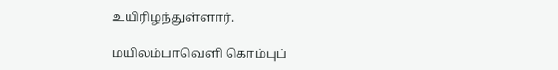உயிரிழந்துள்ளார்.

மயிலம்பாவெளி கொம்புப்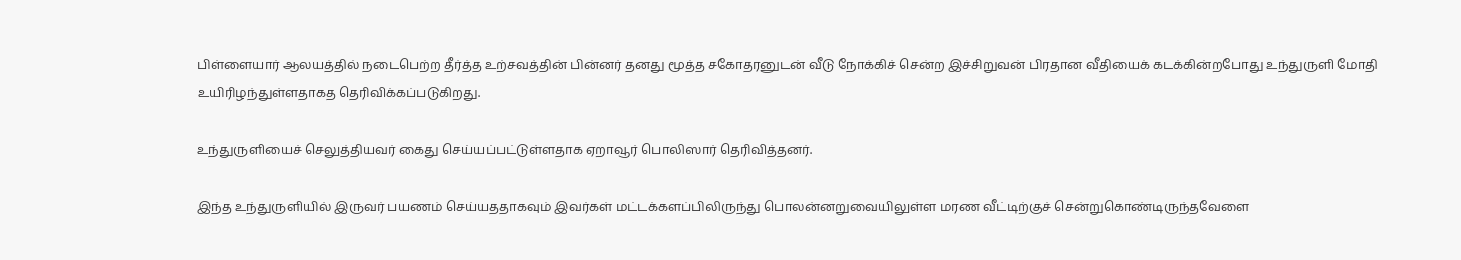பிள்ளையார் ஆலயத்தில் நடைபெற்ற தீர்த்த உற்சவத்தின் பின்னர் தனது மூத்த சகோதரனுடன் வீடு நோக்கிச் சென்ற இச்சிறுவன் பிரதான வீதியைக் கடக்கின்றபோது உந்துருளி மோதி உயிரிழந்துள்ளதாகத தெரிவிக்கப்படுகிறது.

உந்துருளியைச் செலுத்தியவர் கைது செய்யப்பட்டுள்ளதாக ஏறாவூர் பொலிஸார் தெரிவித்தனர்.

இந்த உந்துருளியில் இருவர் பயணம் செய்யததாகவும் இவர்கள் மட்டக்களப்பிலிருந்து பொலன்னறுவையிலுள்ள மரண வீட்டிற்குச் சென்றுகொண்டிருந்தவேளை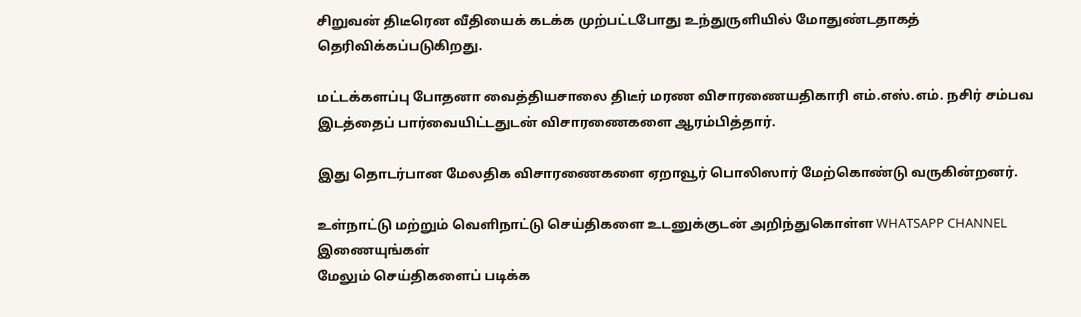சிறுவன் திடீரென வீதியைக் கடக்க முற்பட்டபோது உந்துருளியில் மோதுண்டதாகத் தெரிவிக்கப்படுகிறது.

மட்டக்களப்பு போதனா வைத்தியசாலை திடீர் மரண விசாரணையதிகாரி எம்.எஸ்.எம். நசிர் சம்பவ இடத்தைப் பார்வையிட்டதுடன் விசாரணைகளை ஆரம்பித்தார்.

இது தொடர்பான மேலதிக விசாரணைகளை ஏறாவூர் பொலிஸார் மேற்கொண்டு வருகின்றனர்.

உள்நாட்டு மற்றும் வெளிநாட்டு செய்திகளை உடனுக்குடன் அறிந்துகொள்ள WHATSAPP CHANNEL இணையுங்கள்
மேலும் செய்திகளைப் படிக்க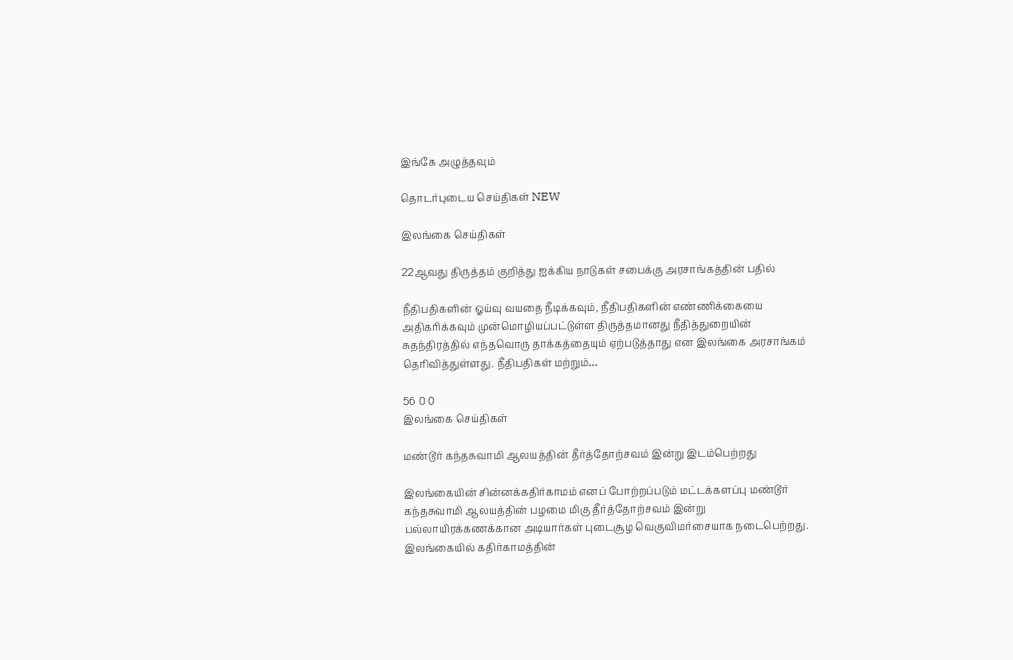இங்கே அழுத்தவும்

தொடர்புடைய செய்திகள் NEW

இலங்கை செய்திகள்

22ஆவது திருத்தம் குறித்து ஐக்கிய நாடுகள் சபைக்கு அரசாங்கத்தின் பதில்

நீதிபதிகளின் ஓய்வு வயதை நீடிக்கவும், நீதிபதிகளின் எண்ணிக்கையை அதிகரிக்கவும் முன்மொழியப்பட்டுள்ள திருத்தமானது நீதித்துறையின் சுதந்திரத்தில் எந்தவொரு தாக்கத்தையும் ஏற்படுத்தாது என இலங்கை அரசாங்கம் தெரிவித்துள்ளது. நீதிபதிகள் மற்றும்…

56 0 0
இலங்கை செய்திகள்

மண்டூர் கந்தசுவாமி ஆலயத்தின் தீர்த்தோற்சவம் இன்று இடம்பெற்றது

இலங்கையின் சின்னக்கதிர்காமம் எனப் போற்றப்படும் மட்டக்களப்பு மண்டூர் கந்தசுவாமி ஆலயத்தின் பழமை மிகு தீர்த்தோற்சவம் இன்று பல்லாயிரக்கணக்கான அடியார்கள் புடைசூழ வெகுவிமர்சையாக நடைபெற்றது. இலங்கையில் கதிர்காமத்தின்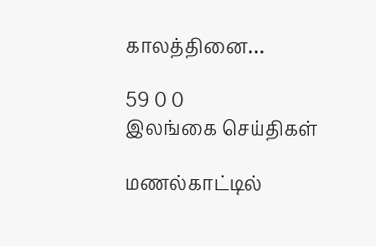காலத்தினை…

59 0 0
இலங்கை செய்திகள்

மணல்காட்டில்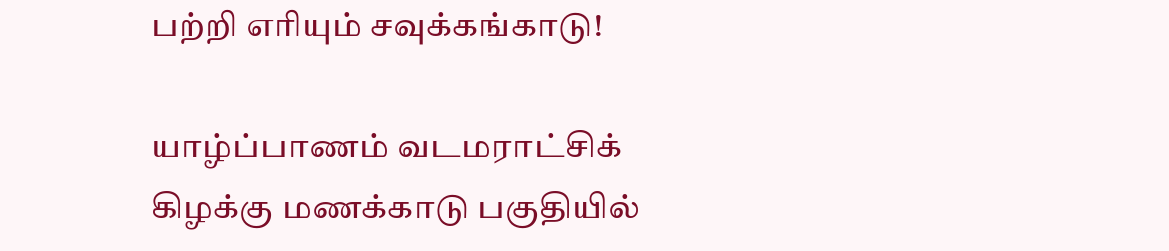பற்றி எரியும் சவுக்கங்காடு!

யாழ்ப்பாணம் வடமராட்சிக் கிழக்கு மணக்காடு பகுதியில்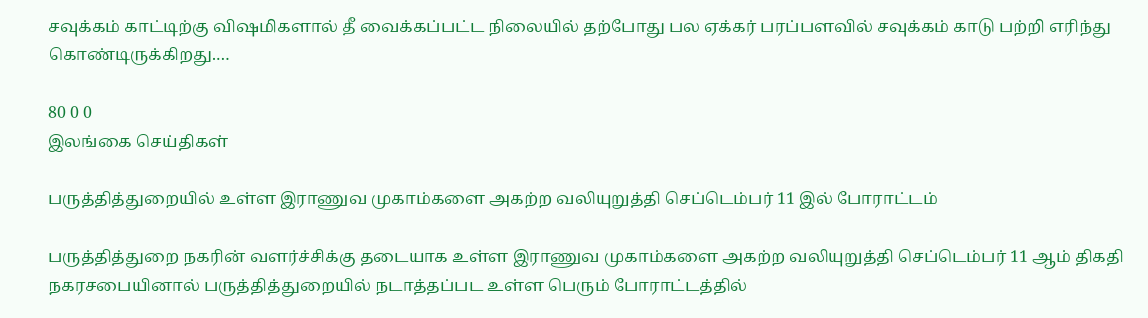சவுக்கம் காட்டிற்கு விஷமிகளால் தீ வைக்கப்பட்ட நிலையில் தற்போது பல ஏக்கர் பரப்பளவில் சவுக்கம் காடு பற்றி எரிந்து கொண்டிருக்கிறது.…

80 0 0
இலங்கை செய்திகள்

பருத்தித்துறையில் உள்ள இராணுவ முகாம்களை அகற்ற வலியுறுத்தி செப்டெம்பர் 11 இல் போராட்டம்

பருத்தித்துறை நகரின் வளர்ச்சிக்கு தடையாக உள்ள இராணுவ முகாம்களை அகற்ற வலியுறுத்தி செப்டெம்பர் 11 ஆம் திகதி நகரசபையினால் பருத்தித்துறையில் நடாத்தப்பட உள்ள பெரும் போராட்டத்தில்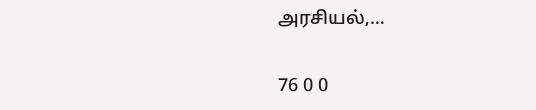அரசியல்,…

76 0 0